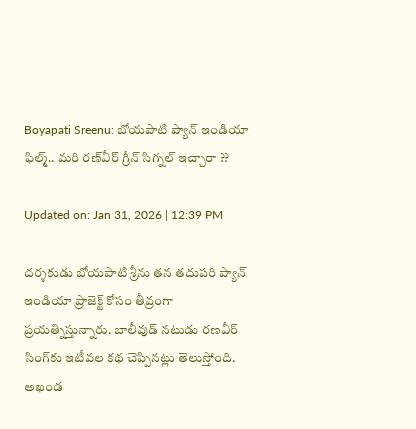Boyapati Sreenu: బోయపాటి ప్యాన్ ఇండియా ఫిల్మ్.. మరి రణ్‌వీర్‌ గ్రీన్‌ సిగ్నల్‌ ఇచ్చారా ??

Updated on: Jan 31, 2026 | 12:39 PM

దర్శకుడు బోయపాటి శ్రీను తన తదుపరి ప్యాన్ ఇండియా ప్రాజెక్ట్ కోసం తీవ్రంగా ప్రయత్నిస్తున్నారు. బాలీవుడ్ నటుడు రణవీర్ సింగ్‌కు ఇటీవల కథ చెప్పినట్లు తెలుస్తోంది. అఖండ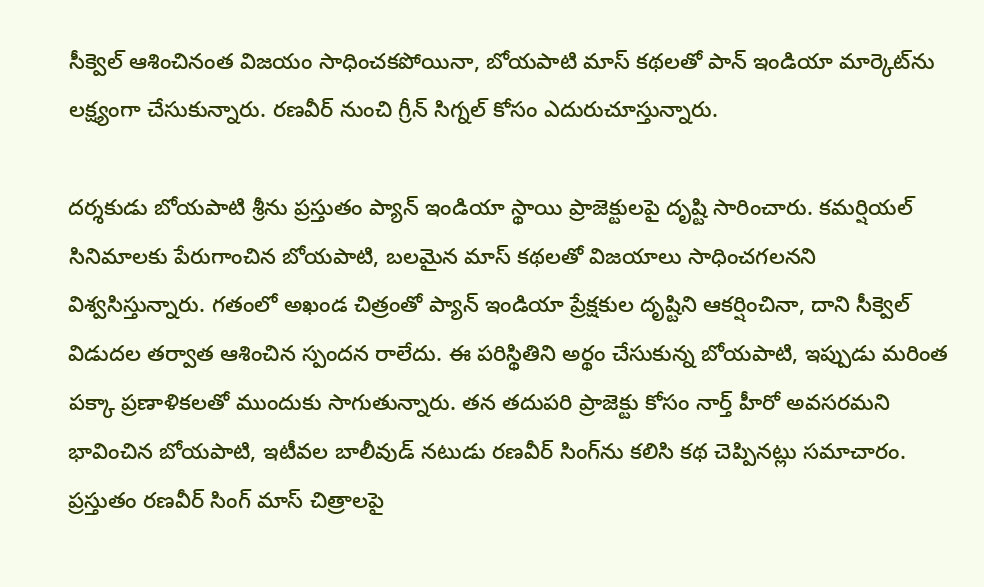సీక్వెల్ ఆశించినంత విజయం సాధించకపోయినా, బోయపాటి మాస్ కథలతో పాన్ ఇండియా మార్కెట్‌ను లక్ష్యంగా చేసుకున్నారు. రణవీర్ నుంచి గ్రీన్ సిగ్నల్ కోసం ఎదురుచూస్తున్నారు.

దర్శకుడు బోయపాటి శ్రీను ప్రస్తుతం ప్యాన్ ఇండియా స్థాయి ప్రాజెక్టులపై దృష్టి సారించారు. కమర్షియల్ సినిమాలకు పేరుగాంచిన బోయపాటి, బలమైన మాస్ కథలతో విజయాలు సాధించగలనని విశ్వసిస్తున్నారు. గతంలో అఖండ చిత్రంతో ప్యాన్ ఇండియా ప్రేక్షకుల దృష్టిని ఆకర్షించినా, దాని సీక్వెల్ విడుదల తర్వాత ఆశించిన స్పందన రాలేదు. ఈ పరిస్థితిని అర్థం చేసుకున్న బోయపాటి, ఇప్పుడు మరింత పక్కా ప్రణాళికలతో ముందుకు సాగుతున్నారు. తన తదుపరి ప్రాజెక్టు కోసం నార్త్ హీరో అవసరమని భావించిన బోయపాటి, ఇటీవల బాలీవుడ్ నటుడు రణవీర్ సింగ్‌ను కలిసి కథ చెప్పినట్లు సమాచారం. ప్రస్తుతం రణవీర్ సింగ్ మాస్ చిత్రాలపై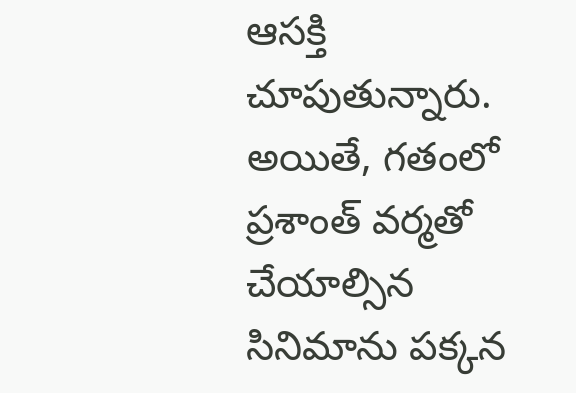ఆసక్తి చూపుతున్నారు. అయితే, గతంలో ప్రశాంత్ వర్మతో చేయాల్సిన సినిమాను పక్కన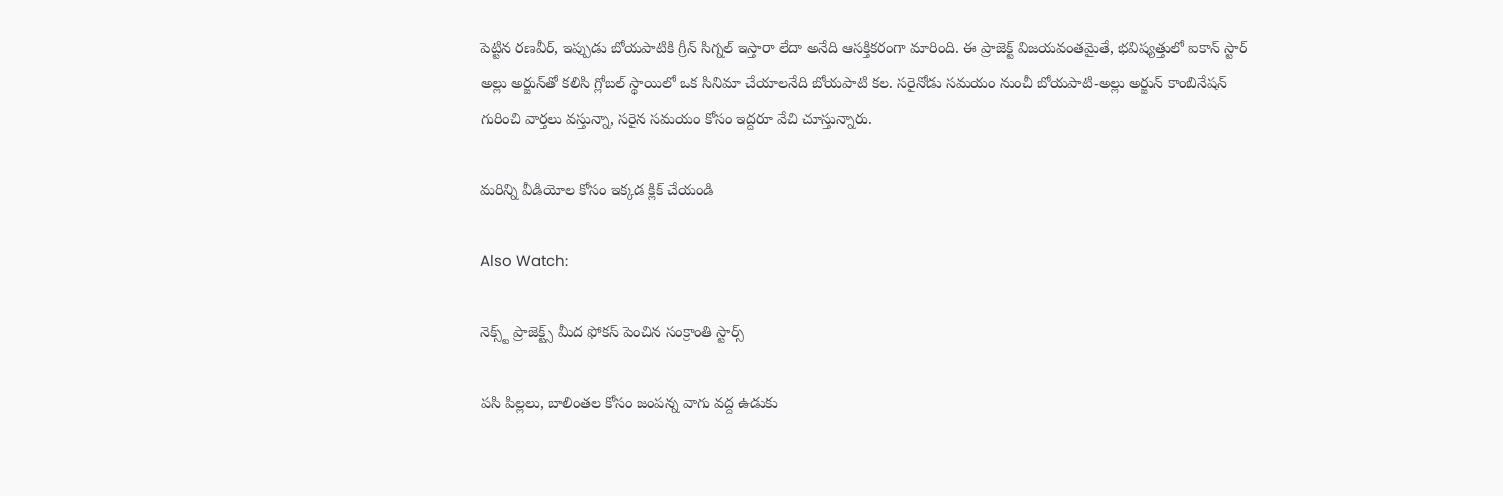పెట్టిన రణవీర్, ఇప్పుడు బోయపాటికి గ్రీన్ సిగ్నల్ ఇస్తారా లేదా అనేది ఆసక్తికరంగా మారింది. ఈ ప్రాజెక్ట్ విజయవంతమైతే, భవిష్యత్తులో ఐకాన్ స్టార్ అల్లు అర్జున్‌తో కలిసి గ్లోబల్ స్థాయిలో ఒక సినిమా చేయాలనేది బోయపాటి కల. సరైనోడు సమయం నుంచీ బోయపాటి-అల్లు అర్జున్ కాంబినేషన్ గురించి వార్తలు వస్తున్నా, సరైన సమయం కోసం ఇద్దరూ వేచి చూస్తున్నారు.

మరిన్ని వీడియోల కోసం ఇక్కడ క్లిక్ చేయండి

Also Watch:

నెక్స్ట్ ప్రాజెక్ట్స్ మీద ఫోకస్‌ పెంచిన సంక్రాంతి స్టార్స్

పసి పిల్లలు, బాలింతల కోసం జంపన్న వాగు వద్ద ఉడుకు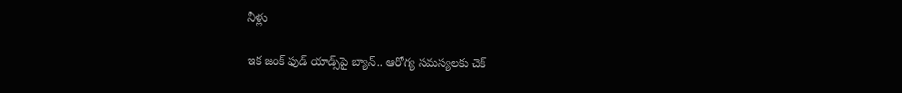నీళ్లు

ఇక జంక్‌ ఫుడ్‌ యాడ్స్‌పై బ్యాన్.. ఆరోగ్య సమస్యలకు చెక్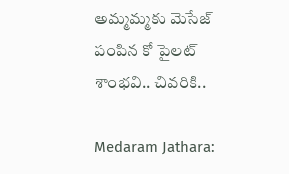అమ్మమ్మకు మెసేజ్‌ పంపిన కో పైలట్‌ శాంభవి.. చివరికి..

Medaram Jathara: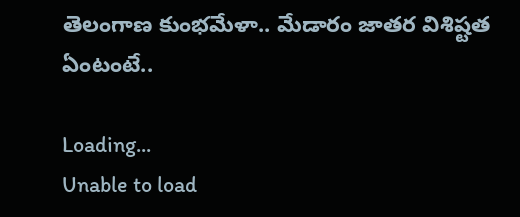తెలంగాణ కుంభమేళా.. మేడారం జాతర విశిష్టత ఏంటంటే..

Loading...
Unable to load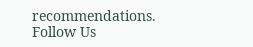recommendations.
Follow Us